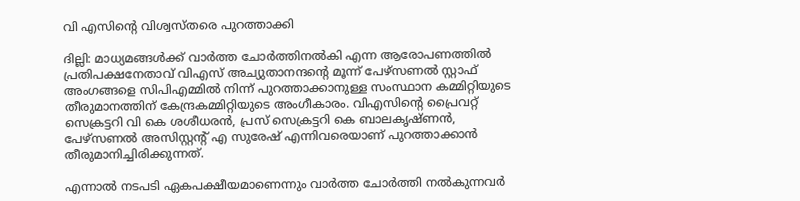വി എസിന്റെ വിശ്വസ്തരെ പുറത്താക്കി

ദില്ലി: മാധ്യമങ്ങള്‍ക്ക് വാര്‍ത്ത ചോര്‍ത്തിനല്‍കി എന്ന ആരോപണത്തില്‍ പ്രതിപക്ഷനേതാവ് വിഎസ് അച്യുതാനന്ദന്റെ മൂന്ന് പേഴ്‌സണല്‍ സ്റ്റാഫ് അംഗങ്ങളെ സിപിഎമ്മില്‍ നിന്ന് പുറത്താക്കാനുള്ള സംസ്ഥാന കമ്മിറ്റിയുടെ തീരുമാനത്തിന് കേന്ദ്രകമ്മിറ്റിയുടെ അംഗീകാരം. വിഎസിന്റെ പ്രൈവറ്റ് സെക്രട്ടറി വി കെ ശശീധരന്‍, പ്രസ് സെക്രട്ടറി കെ ബാലകൃഷ്ണന്‍, പേഴ്‌സണല്‍ അസിസ്റ്റന്റ് എ സുരേഷ് എന്നിവരെയാണ് പുറത്താക്കാന്‍ തീരുമാനിച്ചിരിക്കുന്നത്.

എന്നാല്‍ നടപടി ഏകപക്ഷീയമാണെന്നും വാര്‍ത്ത ചോര്‍ത്തി നല്‍കുന്നവര്‍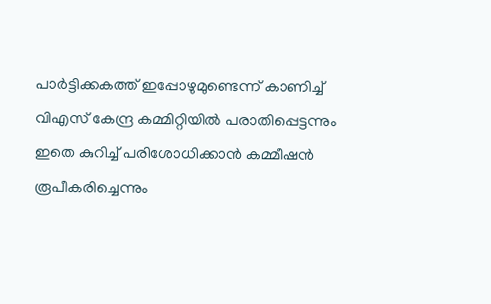പാര്‍ട്ടിക്കകത്ത് ഇപ്പോഴുമുണ്ടെന്ന് കാണിച്ച് വിഎസ് കേന്ദ്ര കമ്മിറ്റിയില്‍ പരാതിപ്പെട്ടന്നും ഇതെ കുറിച്ച് പരിശോധിക്കാന്‍ കമ്മീഷന്‍ രൂപീകരിച്ചെന്നും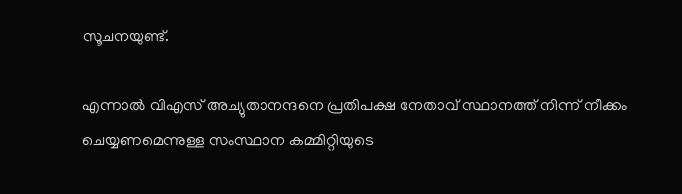സൂചനയുണ്ട്.

എന്നാല്‍ വിഎസ് അച്യുതാനന്ദനെ പ്രതിപക്ഷ നേതാവ് സ്ഥാനത്ത് നിന്ന് നീക്കം ചെയ്യണമെന്നുള്ള സംസ്ഥാന കമ്മിറ്റിയുടെ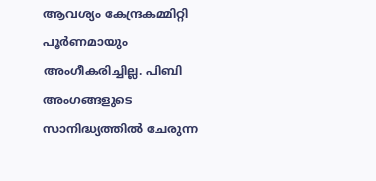ആവശ്യം കേന്ദ്രകമ്മിറ്റി പൂര്‍ണമായും അംഗീകരിച്ചില്ല. പിബി അംഗങ്ങളുടെ സാനിദ്ധ്യത്തില്‍ ചേരുന്ന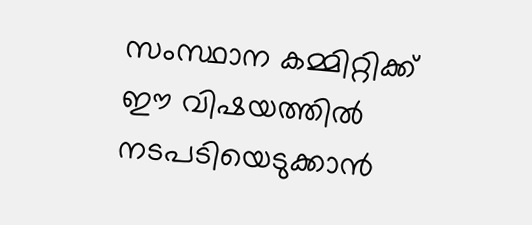സംസ്ഥാന കമ്മിറ്റിക്ക് ഈ വിഷയത്തില്‍ നടപടിയെടുക്കാന്‍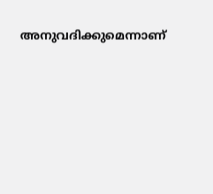അനുവദിക്കുമെന്നാണ്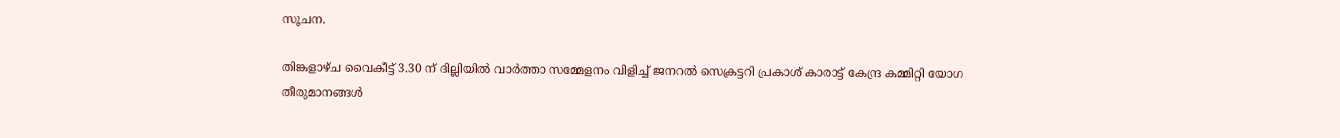സൂചന.

തിങ്കളാഴ്ച വൈകീട്ട് 3.30 ന് ദില്ലിയില്‍ വാര്‍ത്താ സമ്മേളനം വിളിച്ച് ജനറല്‍ സെക്രട്ടറി പ്രകാശ് കാരാട്ട് കേന്ദ്ര കമ്മിറ്റി യോഗ തീരുമാനങ്ങള്‍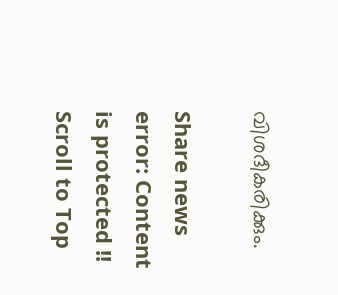വിശദീകരിക്കും.

Share news
error: Content is protected !!
Scroll to Top